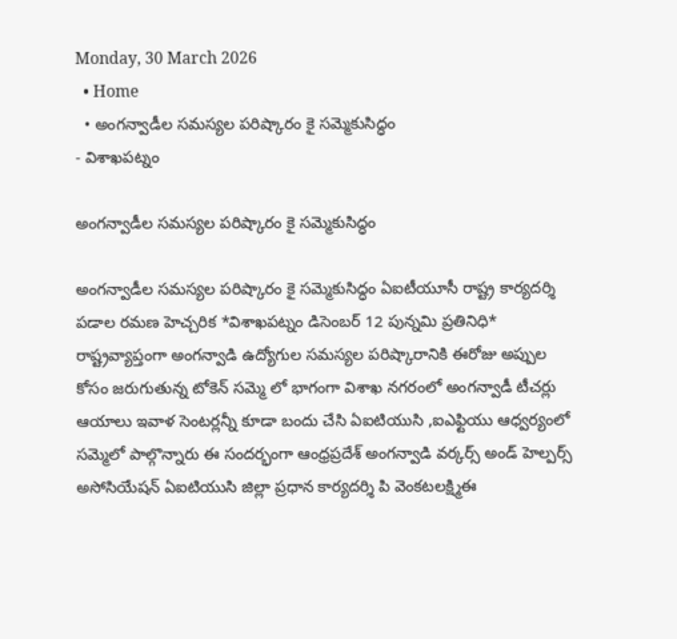Monday, 30 March 2026
  • Home
  • అంగన్వాడీల సమస్యల పరిష్కారం కై సమ్మెకుసిద్ధం
- విశాఖపట్నం

అంగన్వాడీల సమస్యల పరిష్కారం కై సమ్మెకుసిద్ధం

అంగన్వాడీల సమస్యల పరిష్కారం కై సమ్మెకుసిద్ధం ఏఐటీయూసీ రాష్ట్ర కార్యదర్శి పడాల రమణ హెచ్చరిక *విశాఖపట్నం డిసెంబర్ 12 పున్నమి ప్రతినిధి* రాష్ట్రవ్యాప్తంగా అంగన్వాడి ఉద్యోగుల సమస్యల పరిష్కారానికి ఈరోజు అప్పుల కోసం జరుగుతున్న టోకెన్ సమ్మె లో భాగంగా విశాఖ నగరంలో అంగన్వాడీ టీచర్లు ఆయాలు ఇవాళ సెంటర్లన్నీ కూడా బందు చేసి ఏఐటియుసి ,ఐఎఫ్టియు ఆధ్వర్యంలో సమ్మెలో పాల్గొన్నారు ఈ సందర్భంగా ఆంధ్రప్రదేశ్ అంగన్వాడి వర్కర్స్ అండ్ హెల్పర్స్ అసోసియేషన్ ఏఐటియుసి జిల్లా ప్రధాన కార్యదర్శి పి వెంకటలక్ష్మిఈ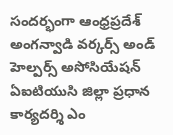సందర్భంగా ఆంధ్రప్రదేశ్ అంగన్వాడి వర్కర్స్ అండ్ హెల్పర్స్ అసోసియేషన్ ఏఐటియుసి జిల్లా ప్రధాన కార్యదర్శి ఎం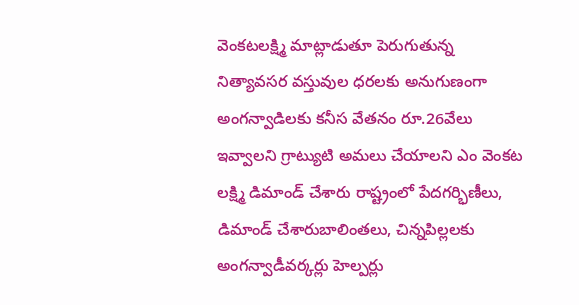వెంకటలక్ష్మి మాట్లాడుతూ పెరుగుతున్న నిత్యావసర వస్తువుల ధరలకు అనుగుణంగా అంగన్వాడిలకు కనీస వేతనం రూ.26వేలు ఇవ్వాలని గ్రాట్యుటి అమలు చేయాలని ఎం వెంకట లక్ష్మి డిమాండ్ చేశారు రాష్ట్రంలో పేదగర్భిణీలు, డిమాండ్ చేశారుబాలింతలు, చిన్నపిల్లలకు అంగన్వాడీవర్కర్లు హెల్పర్లు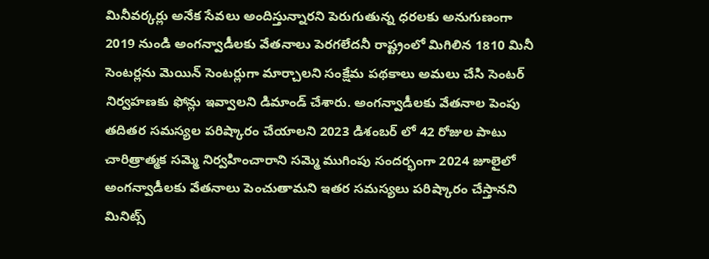మినీవర్కర్లు అనేక సేవలు అందిస్తున్నారని పెరుగుతున్న ధరలకు అనుగుణంగా 2019 నుండి అంగన్వాడీలకు వేతనాలు పెరగలేదనీ రాష్ట్రంలో మిగిలిన 1810 మినీ సెంటర్లను మెయిన్ సెంటర్లుగా మార్చాలని సంక్షేమ పథకాలు అమలు చేసి సెంటర్ నిర్వహణకు ఫోన్లు ఇవ్వాలని డిమాండ్ చేశారు. అంగన్వాడీలకు వేతనాల పెంపు తదితర సమస్యల పరిష్కారం చేయాలని 2023 డిశంబర్ లో 42 రోజుల పాటు చారిత్రాత్మక సమ్మె నిర్వహించారాని సమ్మె ముగింపు సందర్భంగా 2024 జూలైలో అంగన్వాడీలకు వేతనాలు పెంచుతామని ఇతర సమస్యలు పరిష్కారం చేస్తానని మినిట్స్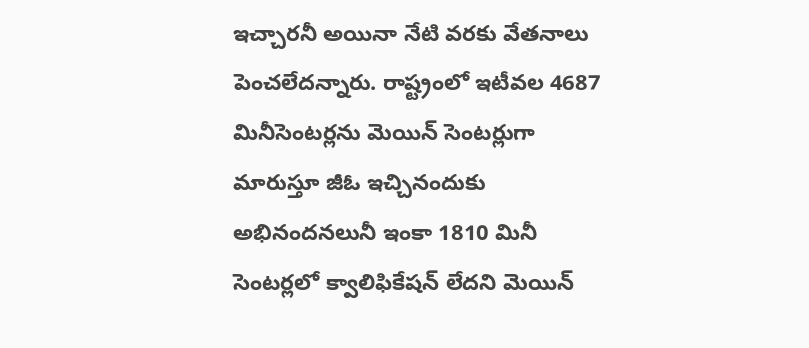ఇచ్చారనీ అయినా నేటి వరకు వేతనాలు పెంచలేదన్నారు. రాష్ట్రంలో ఇటీవల 4687 మినీసెంటర్లను మెయిన్ సెంటర్లుగా మారుస్తూ జీఓ ఇచ్చినందుకు అభినందనలునీ ఇంకా 1810 మినీ సెంటర్లలో క్వాలిఫికేషన్ లేదని మెయిన్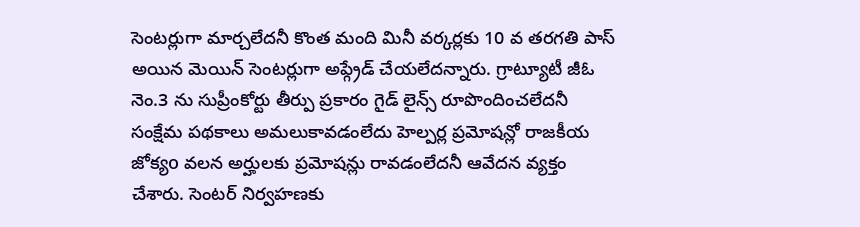సెంటర్లుగా మార్చలేదనీ కొంత మంది మినీ వర్కర్లకు 10 వ తరగతి పాస్ అయిన మెయిన్ సెంటర్లుగా అప్గ్రేడ్ చేయలేదన్నారు. గ్రాట్యూటీ జీఓ నెం.3 ను సుప్రీంకోర్టు తీర్పు ప్రకారం గైడ్ లైన్స్ రూపొందించలేదనీ సంక్షేమ పథకాలు అమలుకావడంలేదు హెల్పర్ల ప్రమోషన్లో రాజకీయ జోక్యo వలన అర్హులకు ప్రమోషన్లు రావడంలేదనీ ఆవేదన వ్యక్తం చేశారు. సెంటర్ నిర్వహణకు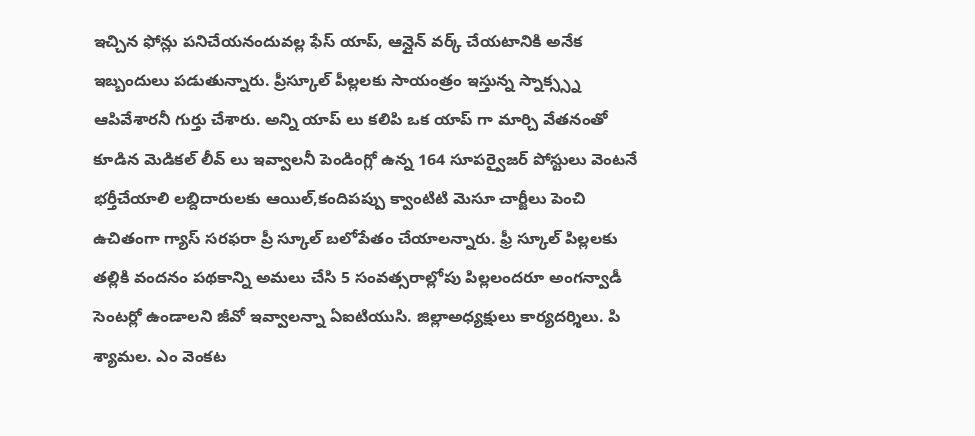ఇచ్చిన ఫోన్లు పనిచేయనందువల్ల ఫేస్ యాప్, ఆన్లైన్ వర్క్ చేయటానికి అనేక ఇబ్బందులు పడుతున్నారు. ప్రీస్కూల్ పీల్లలకు సాయంత్రం ఇస్తున్న స్నాక్స్స్న ఆపివేశారనీ గుర్తు చేశారు. అన్ని యాప్ లు కలిపి ఒక యాప్ గా మార్చి వేతనంతో కూడిన మెడికల్ లీవ్ లు ఇవ్వాలనీ పెండింగ్లో ఉన్న 164 సూపర్వైజర్ పోస్టులు వెంటనే భర్తీచేయాలి లబ్దిదారులకు ఆయిల్,కందిపప్పు క్వాంటిటి మెసూ చార్జీలు పెంచి ఉచితంగా గ్యాస్ సరఫరా ప్రీ స్కూల్ బలోపేతం చేయాలన్నారు. ఫ్రీ స్కూల్ పిల్లలకు తల్లికి వందనం పథకాన్ని అమలు చేసి 5 సంవత్సరాల్లోపు పిల్లలందరూ అంగన్వాడీ సెంటర్లో ఉండాలని జీవో ఇవ్వాలన్నా ఏఐటియుసి. జిల్లాఅధ్యక్షులు కార్యదర్శిలు. పి శ్యామల. ఎం వెంకట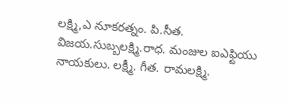లక్ష్మి,ఎ నూకరత్నం. పి.సీత. విజయ.సుబ్బలక్ష్మి.రాధ. మంజుల ఐఎఫ్టియు నాయకులు. లక్ష్మీ. గీత. రామలక్ష్మి.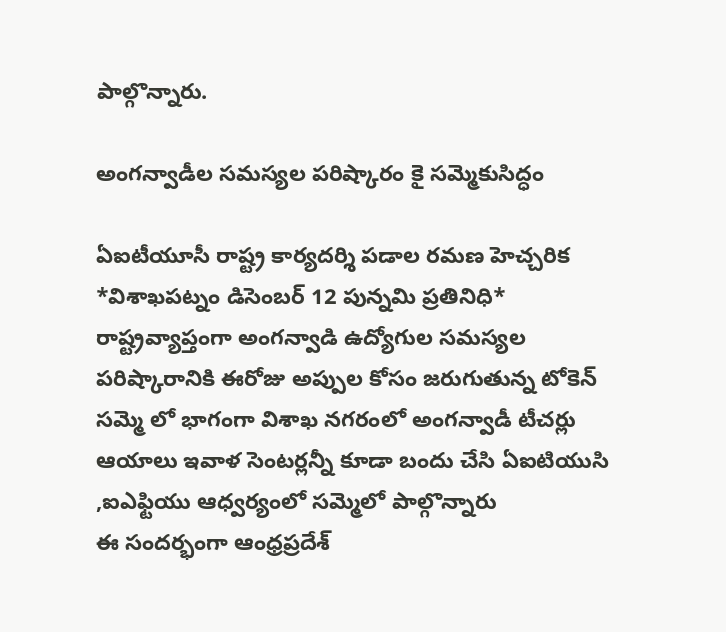పాల్గొన్నారు.

అంగన్వాడీల సమస్యల పరిష్కారం కై సమ్మెకుసిద్ధం

ఏఐటీయూసీ రాష్ట్ర కార్యదర్శి పడాల రమణ హెచ్చరిక
*విశాఖపట్నం డిసెంబర్ 12 పున్నమి ప్రతినిధి*
రాష్ట్రవ్యాప్తంగా అంగన్వాడి ఉద్యోగుల సమస్యల పరిష్కారానికి ఈరోజు అప్పుల కోసం జరుగుతున్న టోకెన్ సమ్మె లో భాగంగా విశాఖ నగరంలో అంగన్వాడీ టీచర్లు ఆయాలు ఇవాళ సెంటర్లన్నీ కూడా బందు చేసి ఏఐటియుసి ,ఐఎఫ్టియు ఆధ్వర్యంలో సమ్మెలో పాల్గొన్నారు
ఈ సందర్భంగా ఆంధ్రప్రదేశ్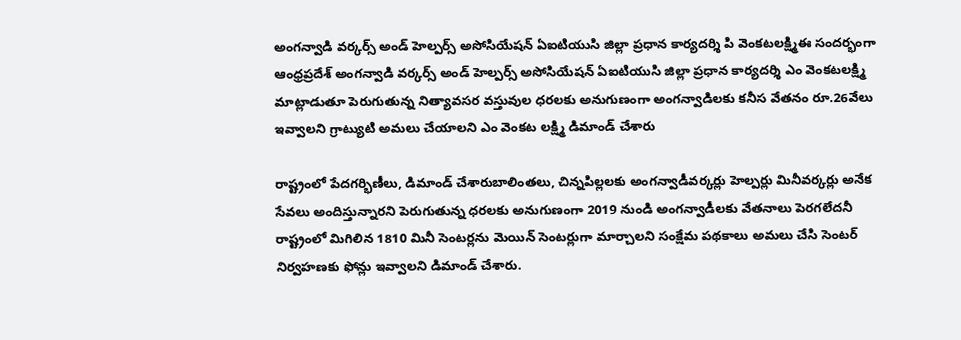అంగన్వాడి వర్కర్స్ అండ్ హెల్పర్స్ అసోసియేషన్ ఏఐటియుసి జిల్లా ప్రధాన కార్యదర్శి పి వెంకటలక్ష్మిఈ సందర్భంగా ఆంధ్రప్రదేశ్ అంగన్వాడి వర్కర్స్ అండ్ హెల్పర్స్ అసోసియేషన్ ఏఐటియుసి జిల్లా ప్రధాన కార్యదర్శి ఎం వెంకటలక్ష్మి మాట్లాడుతూ పెరుగుతున్న నిత్యావసర వస్తువుల ధరలకు అనుగుణంగా అంగన్వాడిలకు కనీస వేతనం రూ.26వేలు ఇవ్వాలని గ్రాట్యుటి అమలు చేయాలని ఎం వెంకట లక్ష్మి డిమాండ్ చేశారు

రాష్ట్రంలో పేదగర్భిణీలు, డిమాండ్ చేశారుబాలింతలు, చిన్నపిల్లలకు అంగన్వాడీవర్కర్లు హెల్పర్లు మినీవర్కర్లు అనేక సేవలు అందిస్తున్నారని పెరుగుతున్న ధరలకు అనుగుణంగా 2019 నుండి అంగన్వాడీలకు వేతనాలు పెరగలేదనీ రాష్ట్రంలో మిగిలిన 1810 మినీ సెంటర్లను మెయిన్ సెంటర్లుగా మార్చాలని సంక్షేమ పథకాలు అమలు చేసి సెంటర్ నిర్వహణకు ఫోన్లు ఇవ్వాలని డిమాండ్ చేశారు.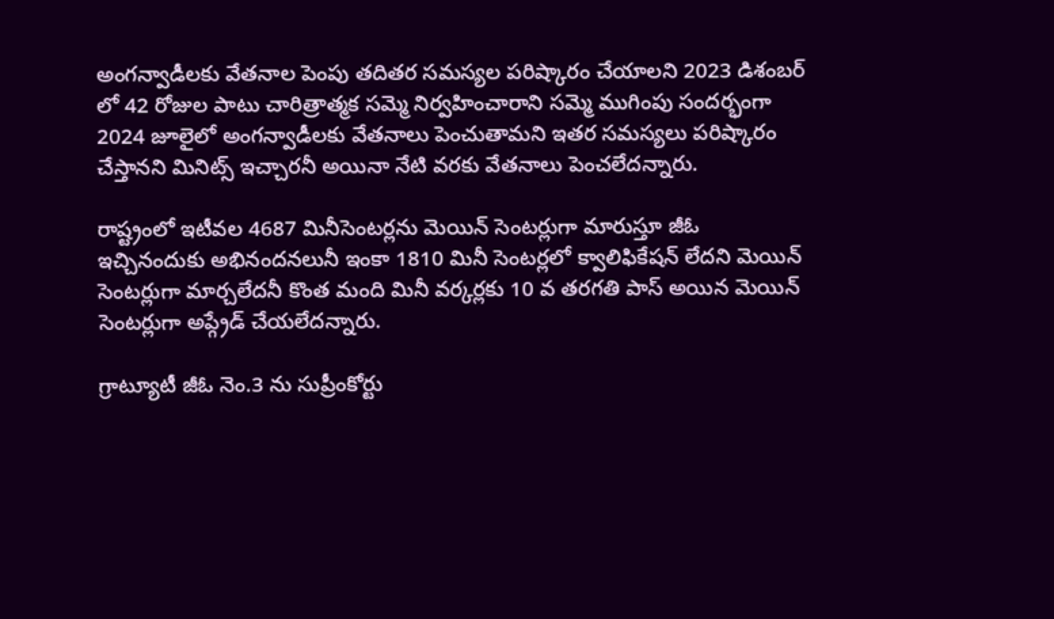అంగన్వాడీలకు వేతనాల పెంపు తదితర సమస్యల పరిష్కారం చేయాలని 2023 డిశంబర్ లో 42 రోజుల పాటు చారిత్రాత్మక సమ్మె నిర్వహించారాని సమ్మె ముగింపు సందర్భంగా 2024 జూలైలో అంగన్వాడీలకు వేతనాలు పెంచుతామని ఇతర సమస్యలు పరిష్కారం చేస్తానని మినిట్స్ ఇచ్చారనీ అయినా నేటి వరకు వేతనాలు పెంచలేదన్నారు.

రాష్ట్రంలో ఇటీవల 4687 మినీసెంటర్లను మెయిన్ సెంటర్లుగా మారుస్తూ జీఓ ఇచ్చినందుకు అభినందనలునీ ఇంకా 1810 మినీ సెంటర్లలో క్వాలిఫికేషన్ లేదని మెయిన్ సెంటర్లుగా మార్చలేదనీ కొంత మంది మినీ వర్కర్లకు 10 వ తరగతి పాస్ అయిన మెయిన్ సెంటర్లుగా అప్గ్రేడ్ చేయలేదన్నారు.

గ్రాట్యూటీ జీఓ నెం.3 ను సుప్రీంకోర్టు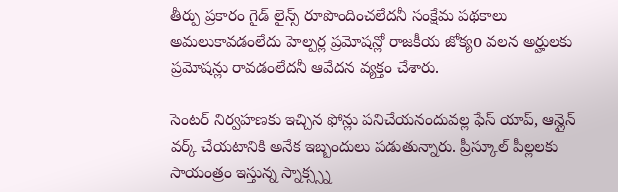తీర్పు ప్రకారం గైడ్ లైన్స్ రూపొందించలేదనీ సంక్షేమ పథకాలు అమలుకావడంలేదు హెల్పర్ల ప్రమోషన్లో రాజకీయ జోక్యo వలన అర్హులకు ప్రమోషన్లు రావడంలేదనీ ఆవేదన వ్యక్తం చేశారు.

సెంటర్ నిర్వహణకు ఇచ్చిన ఫోన్లు పనిచేయనందువల్ల ఫేస్ యాప్, ఆన్లైన్ వర్క్ చేయటానికి అనేక ఇబ్బందులు పడుతున్నారు. ప్రీస్కూల్ పీల్లలకు సాయంత్రం ఇస్తున్న స్నాక్స్స్న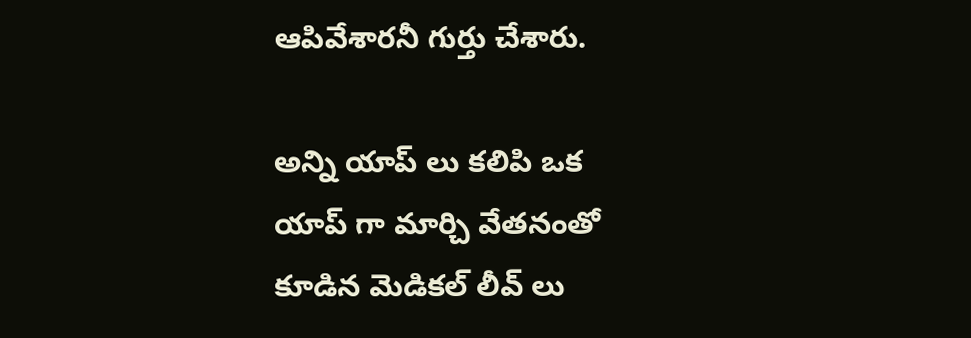ఆపివేశారనీ గుర్తు చేశారు.

అన్ని యాప్ లు కలిపి ఒక యాప్ గా మార్చి వేతనంతో కూడిన మెడికల్ లీవ్ లు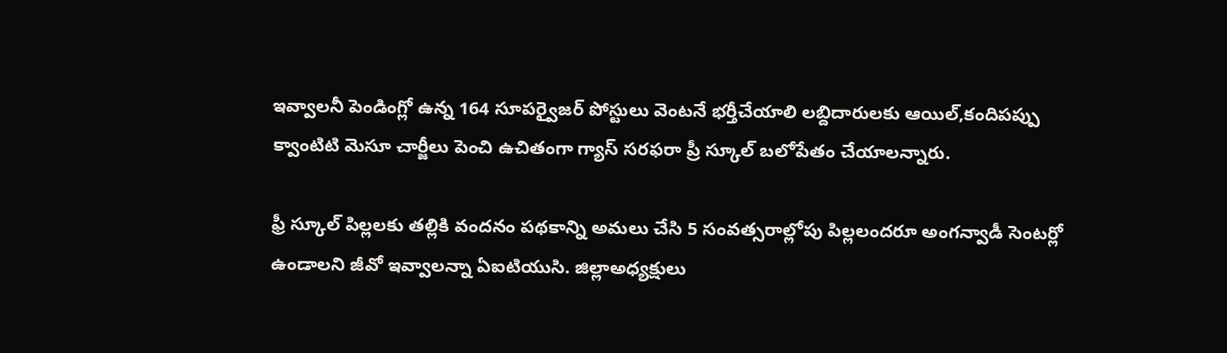ఇవ్వాలనీ పెండింగ్లో ఉన్న 164 సూపర్వైజర్ పోస్టులు వెంటనే భర్తీచేయాలి లబ్దిదారులకు ఆయిల్,కందిపప్పు క్వాంటిటి మెసూ చార్జీలు పెంచి ఉచితంగా గ్యాస్ సరఫరా ప్రీ స్కూల్ బలోపేతం చేయాలన్నారు.

ఫ్రీ స్కూల్ పిల్లలకు తల్లికి వందనం పథకాన్ని అమలు చేసి 5 సంవత్సరాల్లోపు పిల్లలందరూ అంగన్వాడీ సెంటర్లో ఉండాలని జీవో ఇవ్వాలన్నా ఏఐటియుసి. జిల్లాఅధ్యక్షులు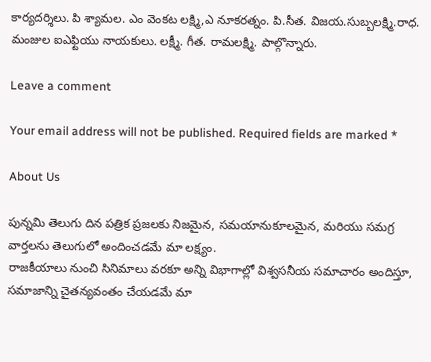కార్యదర్శిలు. పి శ్యామల. ఎం వెంకట లక్ష్మి,ఎ నూకరత్నం. పి.సీత. విజయ.సుబ్బలక్ష్మి.రాధ. మంజుల ఐఎఫ్టియు నాయకులు. లక్ష్మీ. గీత. రామలక్ష్మి. పాల్గొన్నారు.

Leave a comment

Your email address will not be published. Required fields are marked *

About Us

పున్నమి తెలుగు దిన పత్రిక ప్రజలకు నిజమైన, సమయానుకూలమైన, మరియు సమగ్ర వార్తలను తెలుగులో అందించడమే మా లక్ష్యం.
రాజకీయాలు నుంచి సినిమాలు వరకూ అన్ని విభాగాల్లో విశ్వసనీయ సమాచారం అందిస్తూ, సమాజాన్ని చైతన్యవంతం చేయడమే మా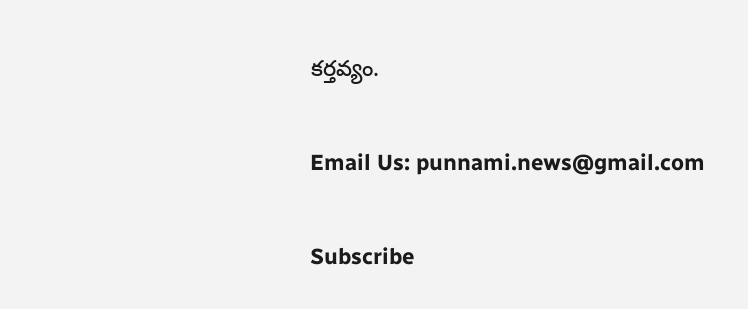కర్తవ్యం.

Email Us: punnami.news@gmail.com

Subscribe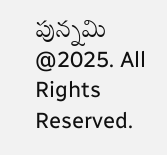పున్నమి  @2025. All Rights Reserved.